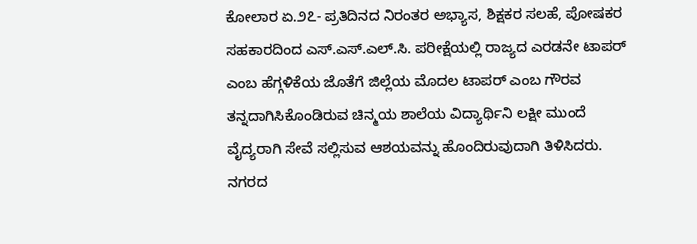ಕೋಲಾರ ಏ.೨೭- ಪ್ರತಿದಿನದ ನಿರಂತರ ಅಭ್ಯಾಸ, ಶಿಕ್ಷಕರ ಸಲಹೆ, ಪೋಷಕರ ಸಹಕಾರದಿಂದ ಎಸ್.ಎಸ್.ಎಲ್.ಸಿ. ಪರೀಕ್ಷೆಯಲ್ಲಿ ರಾಜ್ಯದ ಎರಡನೇ ಟಾಪರ್ ಎಂಬ ಹೆಗ್ಗಳಿಕೆಯ ಜೊತೆಗೆ ಜಿಲ್ಲೆಯ ಮೊದಲ ಟಾಪರ್ ಎಂಬ ಗೌರವ ತನ್ನದಾಗಿಸಿಕೊಂಡಿರುವ ಚಿನ್ಮಯ ಶಾಲೆಯ ವಿದ್ಯಾರ್ಥಿನಿ ಲಕ್ಷೀ ಮುಂದೆ ವೈದ್ಯರಾಗಿ ಸೇವೆ ಸಲ್ಲಿಸುವ ಆಶಯವನ್ನು ಹೊಂದಿರುವುದಾಗಿ ತಿಳಿಸಿದರು.
ನಗರದ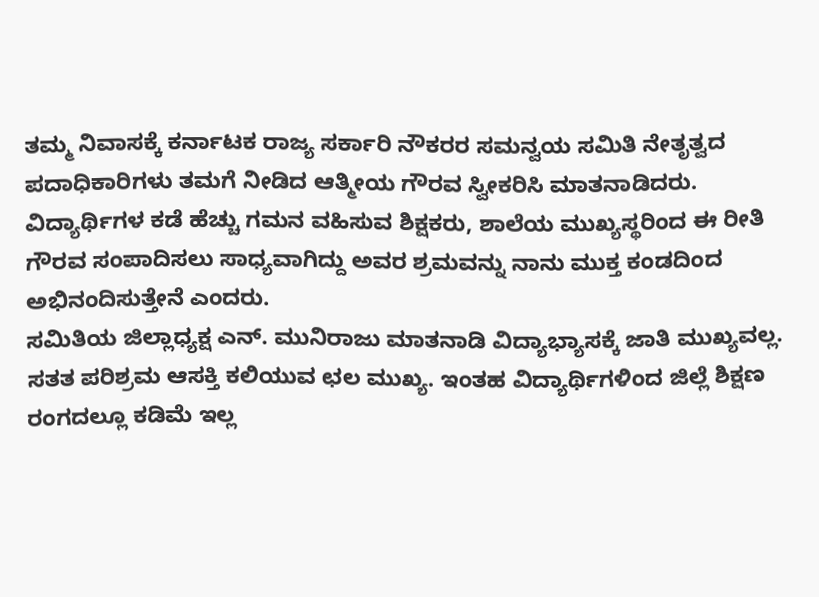ತಮ್ಮ ನಿವಾಸಕ್ಕೆ ಕರ್ನಾಟಕ ರಾಜ್ಯ ಸರ್ಕಾರಿ ನೌಕರರ ಸಮನ್ವಯ ಸಮಿತಿ ನೇತೃತ್ವದ ಪದಾಧಿಕಾರಿಗಳು ತಮಗೆ ನೀಡಿದ ಆತ್ಮೀಯ ಗೌರವ ಸ್ವೀಕರಿಸಿ ಮಾತನಾಡಿದರು.
ವಿದ್ಯಾರ್ಥಿಗಳ ಕಡೆ ಹೆಚ್ಚು ಗಮನ ವಹಿಸುವ ಶಿಕ್ಷಕರು, ಶಾಲೆಯ ಮುಖ್ಯಸ್ಥರಿಂದ ಈ ರೀತಿ ಗೌರವ ಸಂಪಾದಿಸಲು ಸಾಧ್ಯವಾಗಿದ್ದು ಅವರ ಶ್ರಮವನ್ನು ನಾನು ಮುಕ್ತ ಕಂಡದಿಂದ ಅಭಿನಂದಿಸುತ್ತೇನೆ ಎಂದರು.
ಸಮಿತಿಯ ಜಿಲ್ಲಾಧ್ಯಕ್ಷ ಎನ್. ಮುನಿರಾಜು ಮಾತನಾಡಿ ವಿದ್ಯಾಭ್ಯಾಸಕ್ಕೆ ಜಾತಿ ಮುಖ್ಯವಲ್ಲ. ಸತತ ಪರಿಶ್ರಮ ಆಸಕ್ತಿ ಕಲಿಯುವ ಛಲ ಮುಖ್ಯ. ಇಂತಹ ವಿದ್ಯಾರ್ಥಿಗಳಿಂದ ಜಿಲ್ಲೆ ಶಿಕ್ಷಣ ರಂಗದಲ್ಲೂ ಕಡಿಮೆ ಇಲ್ಲ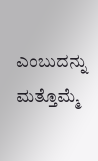ಎಂಬುದನ್ನು ಮತ್ತೊಮ್ಮೆ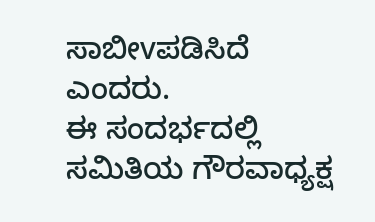ಸಾಬೀvಪಡಿಸಿದೆ ಎಂದರು.
ಈ ಸಂದರ್ಭದಲ್ಲಿ ಸಮಿತಿಯ ಗೌರವಾಧ್ಯಕ್ಷ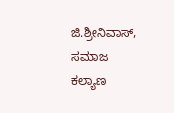ಜಿ.ಶ್ರೀನಿವಾಸ್, ಸಮಾಜ ಕಲ್ಯಾಣ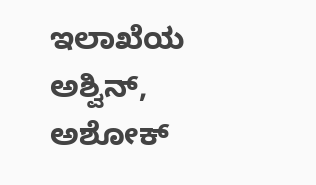ಇಲಾಖೆಯ ಅಶ್ವಿನ್, ಅಶೋಕ್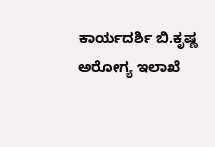ಕಾರ್ಯದರ್ಶಿ ಬಿ.ಕೃಷ್ಣ ಅರೋಗ್ಯ ಇಲಾಖೆ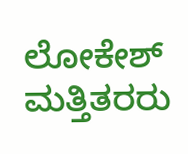ಲೋಕೇಶ್ ಮತ್ತಿತರರು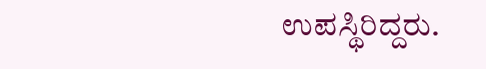ಉಪಸ್ಥಿರಿದ್ದರು.